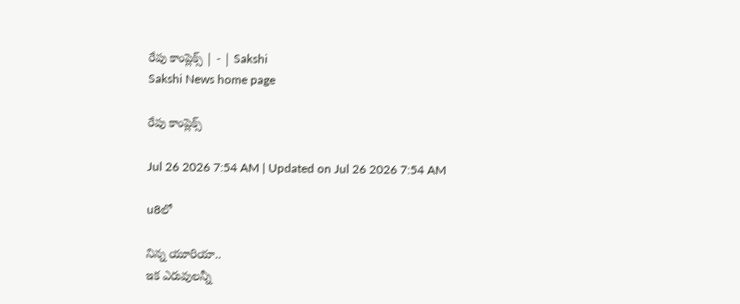రేపు కాంప్లెక్స్‌ | - | Sakshi
Sakshi News home page

రేపు కాంప్లెక్స్‌

Jul 26 2026 7:54 AM | Updated on Jul 26 2026 7:54 AM

u8లో

నిన్న యూరియా..
ఇక ఎరువులన్నీ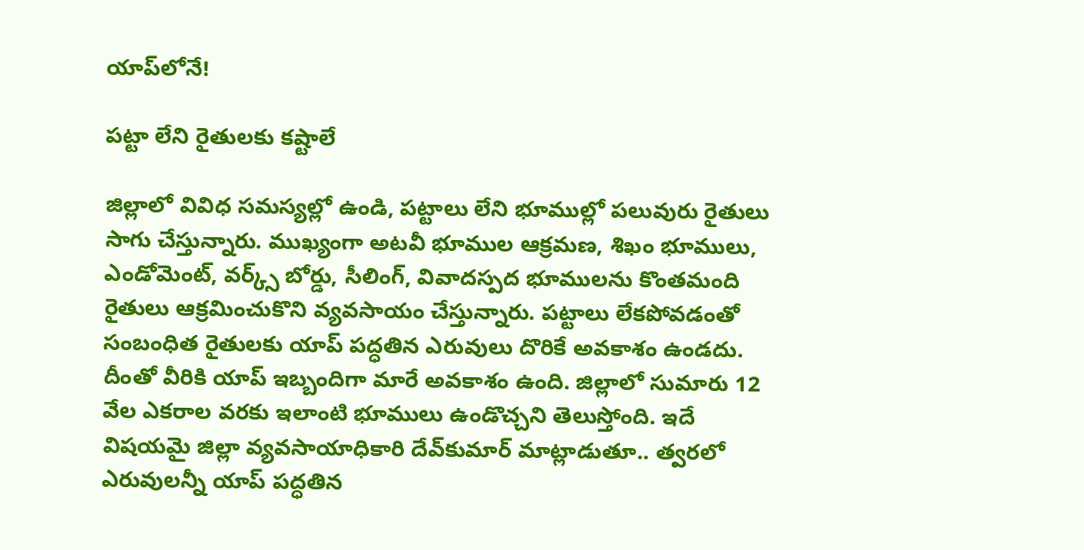యాప్‌లోనే!

పట్టా లేని రైతులకు కష్టాలే

జిల్లాలో వివిధ సమస్యల్లో ఉండి, పట్టాలు లేని భూముల్లో పలువురు రైతులు సాగు చేస్తున్నారు. ముఖ్యంగా అటవీ భూముల ఆక్రమణ, శిఖం భూములు, ఎండోమెంట్‌, వర్క్స్‌ బోర్డు, సీలింగ్‌, వివాదస్పద భూములను కొంతమంది రైతులు ఆక్రమించుకొని వ్యవసాయం చేస్తున్నారు. పట్టాలు లేకపోవడంతో సంబంధిత రైతులకు యాప్‌ పద్ధతిన ఎరువులు దొరికే అవకాశం ఉండదు. దీంతో వీరికి యాప్‌ ఇబ్బందిగా మారే అవకాశం ఉంది. జిల్లాలో సుమారు 12 వేల ఎకరాల వరకు ఇలాంటి భూములు ఉండొచ్చని తెలుస్తోంది. ఇదే విషయమై జిల్లా వ్యవసాయాధికారి దేవ్‌కుమార్‌ మాట్లాడుతూ.. త్వరలో ఎరువులన్నీ యాప్‌ పద్ధతిన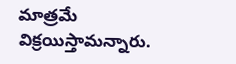మాత్రమే విక్రయిస్తామన్నారు.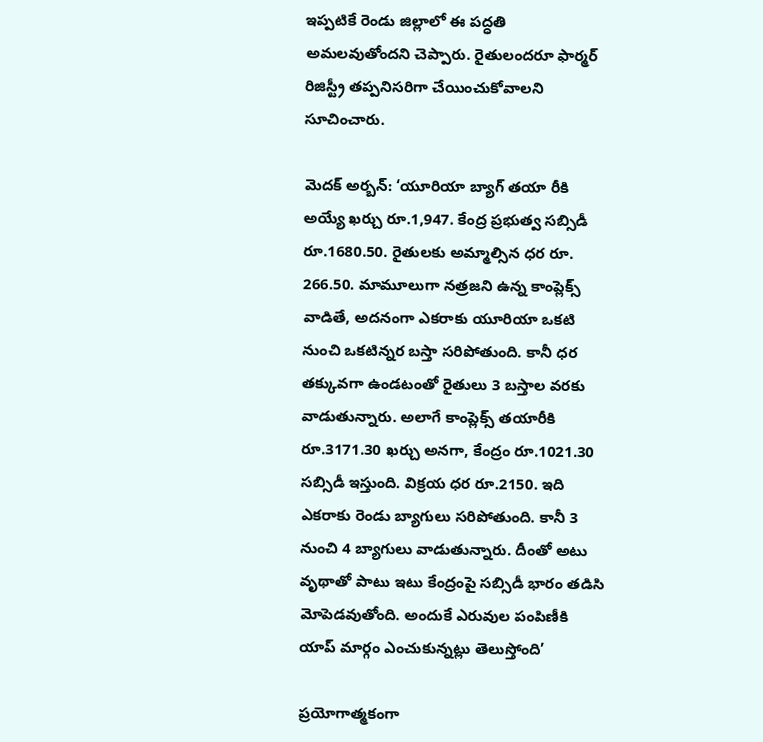ఇప్పటికే రెండు జిల్లాలో ఈ పద్ధతి అమలవుతోందని చెప్పారు. రైతులందరూ ఫార్మర్‌ రిజిస్ట్రీ తప్పనిసరిగా చేయించుకోవాలని సూచించారు.

మెదక్‌ అర్బన్‌: ‘యూరియా బ్యాగ్‌ తయా రీకి అయ్యే ఖర్చు రూ.1,947. కేంద్ర ప్రభుత్వ సబ్సిడీ రూ.1680.50. రైతులకు అమ్మాల్సిన ధర రూ. 266.50. మామూలుగా నత్రజని ఉన్న కాంప్లెక్స్‌ వాడితే, అదనంగా ఎకరాకు యూరియా ఒకటి నుంచి ఒకటిన్నర బస్తా సరిపోతుంది. కానీ ధర తక్కువగా ఉండటంతో రైతులు 3 బస్తాల వరకు వాడుతున్నారు. అలాగే కాంప్లెక్స్‌ తయారీకి రూ.3171.30 ఖర్చు అనగా, కేంద్రం రూ.1021.30 సబ్సిడీ ఇస్తుంది. విక్రయ ధర రూ.2150. ఇది ఎకరాకు రెండు బ్యాగులు సరిపోతుంది. కానీ 3 నుంచి 4 బ్యాగులు వాడుతున్నారు. దీంతో అటు వృథాతో పాటు ఇటు కేంద్రంపై సబ్సిడీ భారం తడిసి మోపెడవుతోంది. అందుకే ఎరువుల పంపిణీకి యాప్‌ మార్గం ఎంచుకున్నట్లు తెలుస్తోంది’

ప్రయోగాత్మకంగా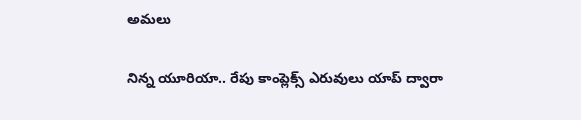అమలు

నిన్న యూరియా.. రేపు కాంప్లెక్స్‌ ఎరువులు యాప్‌ ద్వారా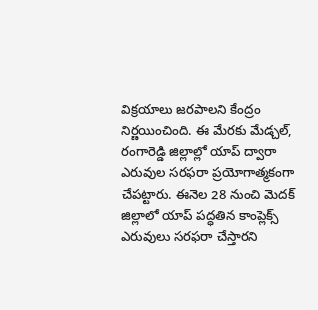విక్రయాలు జరపాలని కేంద్రం నిర్ణయించింది. ఈ మేరకు మేడ్చల్‌, రంగారెడ్డి జిల్లాల్లో యాప్‌ ద్వారా ఎరువుల సరఫరా ప్రయోగాత్మకంగా చేపట్టారు. ఈనెల 28 నుంచి మెదక్‌ జిల్లాలో యాప్‌ పద్ధతిన కాంప్లెక్స్‌ ఎరువులు సరఫరా చేస్తారని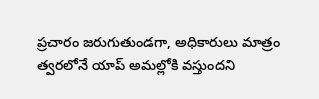ప్రచారం జరుగుతుండగా, అధికారులు మాత్రం త్వరలోనే యాప్‌ అమల్లోకి వస్తుందని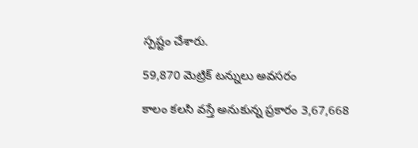స్పష్టం చేశారు.

59,870 మెట్రిక్‌ టన్నులు అవసరం

కాలం కలసి వస్తే అనుకున్న ప్రకారం 3,67,668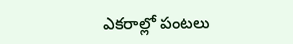ఎకరాల్లో పంటలు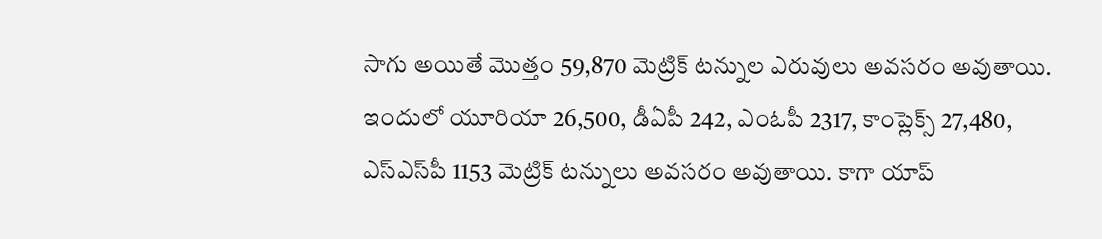సాగు అయితే మొత్తం 59,870 మెట్రిక్‌ టన్నుల ఎరువులు అవసరం అవుతాయి. ఇందులో యూరియా 26,500, డీఏపీ 242, ఎంఓపీ 2317, కాంప్లెక్స్‌ 27,480, ఎస్‌ఎస్‌పీ 1153 మెట్రిక్‌ టన్నులు అవసరం అవుతాయి. కాగా యాప్‌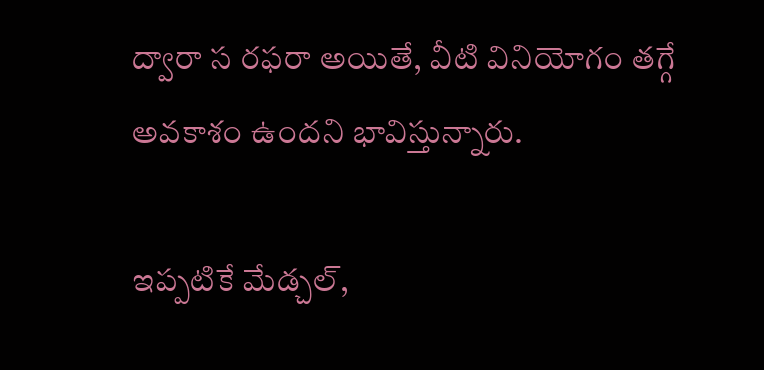ద్వారా స రఫరా అయితే, వీటి వినియోగం తగ్గే అవకాశం ఉందని భావిస్తున్నారు.

ఇప్పటికే మేడ్చల్‌,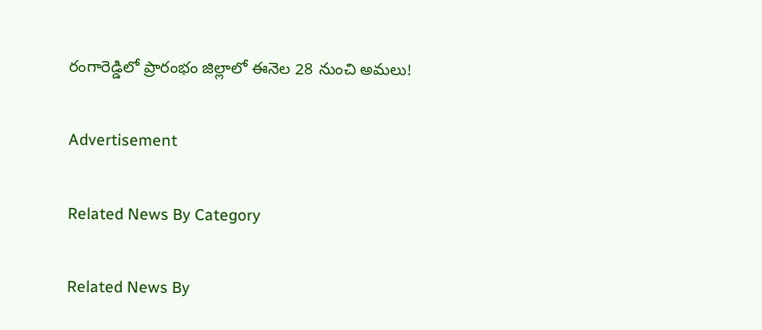రంగారెడ్డిలో ప్రారంభం జిల్లాలో ఈనెల 28 నుంచి అమలు!

Advertisement

Related News By Category

Related News By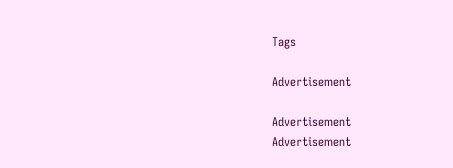Tags

Advertisement

Advertisement
Advertisement